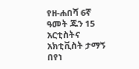የዘ-ሐበሻ 6ኛ ዓመት ጁን 15 አርቲስትና አክቲቪስት ታማኝ በየነ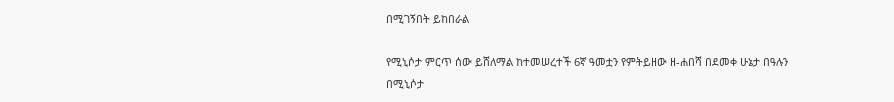በሚገኝበት ይከበራል

የሚኒሶታ ምርጥ ሰው ይሸለማል ከተመሠረተች 6ኛ ዓመቷን የምትይዘው ዘ-ሐበሻ በደመቀ ሁኔታ በዓሉን በሚኒሶታ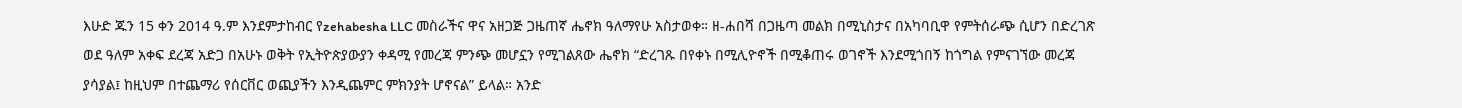እሁድ ጁን 15 ቀን 2014 ዓ.ም እንደምታከብር የzehabesha LLC መስራችና ዋና አዘጋጅ ጋዜጠኛ ሔኖክ ዓለማየሁ አስታወቀ። ዘ-ሐበሻ በጋዜጣ መልክ በሚኒስታና በአካባቢዋ የምትሰራጭ ሲሆን በድረገጽ ወደ ዓለም አቀፍ ደረጃ አድጋ በአሁኑ ወቅት የኢትዮጵያውያን ቀዳሚ የመረጃ ምንጭ መሆኗን የሚገልጸው ሔኖክ “ድረገጹ በየቀኑ በሚሊዮኖች በሚቆጠሩ ወገኖች እንደሚጎበኝ ከጎግል የምናገኘው መረጃ ያሳያል፤ ከዚህም በተጨማሪ የሰርቨር ወጪያችን እንዲጨምር ምክንያት ሆኖናል” ይላል። አንድ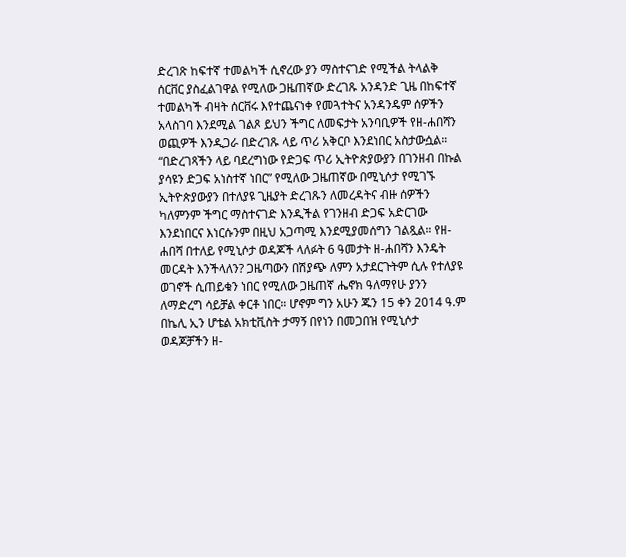ድረገጽ ከፍተኛ ተመልካች ሲኖረው ያን ማስተናገድ የሚችል ትላልቅ ሰርቨር ያስፈልገዋል የሚለው ጋዜጠኛው ድረገጹ አንዳንድ ጊዜ በከፍተኛ ተመልካች ብዛት ሰርቨሩ እየተጨናነቀ የመጓተትና አንዳንዴም ሰዎችን አላስገባ እንደሚል ገልጾ ይህን ችግር ለመፍታት አንባቢዎች የዘ-ሐበሻን ወጪዎች እንዲጋራ በድረገጹ ላይ ጥሪ አቅርቦ እንደነበር አስታውሷል። “በድረገጻችን ላይ ባደረግነው የድጋፍ ጥሪ ኢትዮጵያውያን በገንዘብ በኩል ያሳዩን ድጋፍ አነስተኛ ነበር” የሚለው ጋዜጠኛው በሚኒሶታ የሚገኙ ኢትዮጵያውያን በተለያዩ ጊዜያት ድረገጹን ለመረዳትና ብዙ ሰዎችን ካለምንም ችግር ማስተናገድ እንዲችል የገንዘብ ድጋፍ አድርገው እንደነበርና እነርሱንም በዚህ አጋጣሚ እንደሚያመሰግን ገልጿል። የዘ-ሐበሻ በተለይ የሚኒሶታ ወዳጆች ላለፉት 6 ዓመታት ዘ-ሐበሻን እንዴት መርዳት እንችላለን? ጋዜጣውን በሽያጭ ለምን አታደርጉትም ሲሉ የተለያዩ ወገኖች ሲጠይቁን ነበር የሚለው ጋዜጠኛ ሔኖክ ዓለማየሁ ያንን ለማድረግ ሳይቻል ቀርቶ ነበር። ሆኖም ግን አሁን ጁን 15 ቀን 2014 ዓ.ም በኬሊ ኢን ሆቴል አክቲቪስት ታማኝ በየነን በመጋበዝ የሚኒሶታ ወዳጆቻችን ዘ-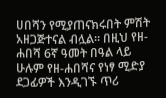ሀበሻን የሚያጠናክሩበት ምሽት አዘጋጅተናል ብሏል። በዚህ የዘ-ሐበሻ 6ኛ ዓመት በዓል ላይ ሁሉም የዘ-ሐበሻና የነፃ ሚድያ ደጋፊዎች እንዲገኙ ጥሪ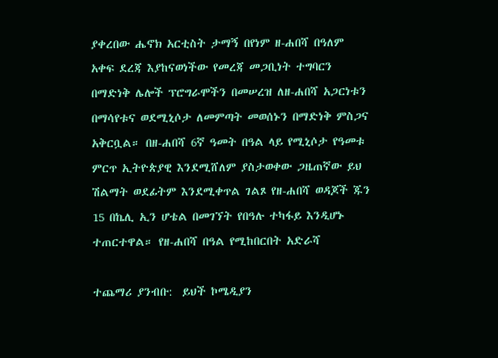ያቀረበው ሔኖክ አርቲስት ታማኝ በየነም ዘ-ሐበሻ በዓለም አቀፍ ደረጃ እያከናወነችው የመረጃ መጋቢነት ተግባርን በማድነቅ ሌሎች ፕሮግራሞችን በመሠረዝ ለዘ-ሐበሻ አጋርነቱን በማሳየቱና ወደሚኒሶታ ለመምጣት መወሰኑን በማድነቅ ምስጋና አቅርቧል። በዘ-ሐበሻ 6ኛ ዓመት በዓል ላይ የሚኒሶታ የዓመቱ ምርጥ ኢትዮጵያዊ እንደሚሸለም ያስታወቀው ጋዜጠኛው ይህ ሽልማት ወደፊትም እንደሚቀጥል ገልጾ የዘ-ሐበሻ ወዳጆች ጁን 15 በኬሊ ኢን ሆቴል በመገኘት የበዓሉ ተካፋይ እንዲሆኑ ተጠርተዋል። የዘ-ሐበሻ በዓል የሚከበርበት አድራሻ

ተጨማሪ ያንብቡ:  ይህች ኮሜዲያን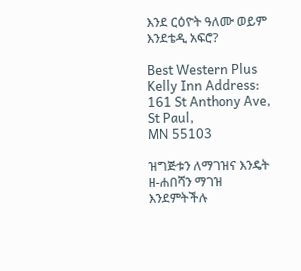እንደ ርዕዮት ዓለሙ ወይም እንደቴዲ አፍሮ?

Best Western Plus Kelly Inn Address:
161 St Anthony Ave,
St Paul,
MN 55103

ዝግጅቱን ለማገዝና እንዴት ዘ-ሐበሻን ማገዝ እንደምትችሉ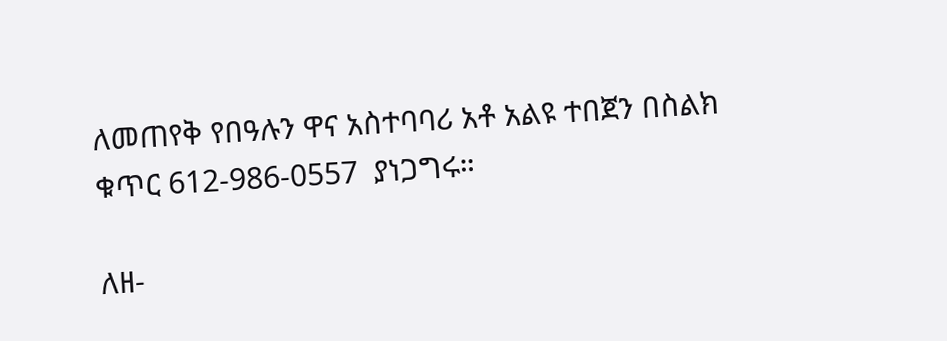ለመጠየቅ የበዓሉን ዋና አስተባባሪ አቶ አልዩ ተበጀን በስልክ ቁጥር 612-986-0557  ያነጋግሩ።

ለዘ-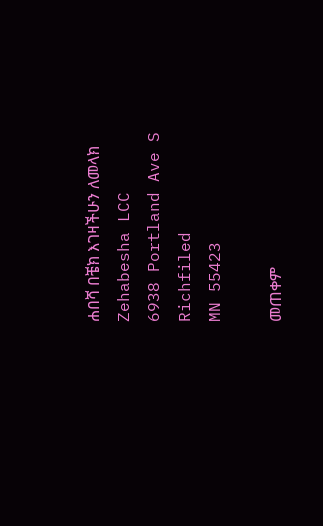ሐበሻ በቼክ እገዛችሁን ለመላክ
Zehabesha LCC
6938 Portland Ave S
Richfiled
MN 55423

መጠቀም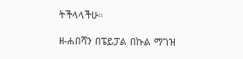ትችላላችሁ።

ዘ-ሐበሻን በፔይፓል በኩል ማገዝ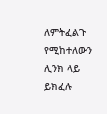ለምትፈልጉ የሚከተለውን ሊንክ ላይ ይክፈሉ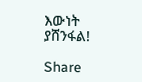እውነት ያሸንፋል!

Share